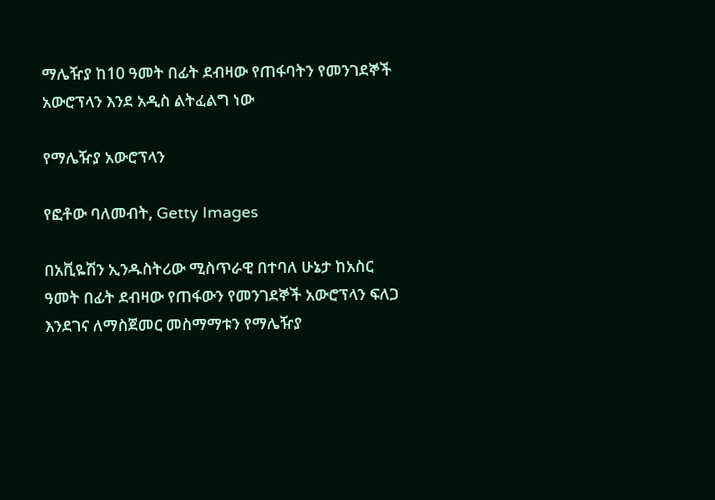ማሌዥያ ከ10 ዓመት በፊት ደብዛው የጠፋባትን የመንገደኞች አውሮፕላን እንደ አዲስ ልትፈልግ ነው

የማሌዥያ አውሮፕላን

የፎቶው ባለመብት, Getty Images

በአቪዬሽን ኢንዱስትሪው ሚስጥራዊ በተባለ ሁኔታ ከአስር ዓመት በፊት ደብዛው የጠፋውን የመንገደኞች አውሮፕላን ፍለጋ እንደገና ለማስጀመር መስማማቱን የማሌዥያ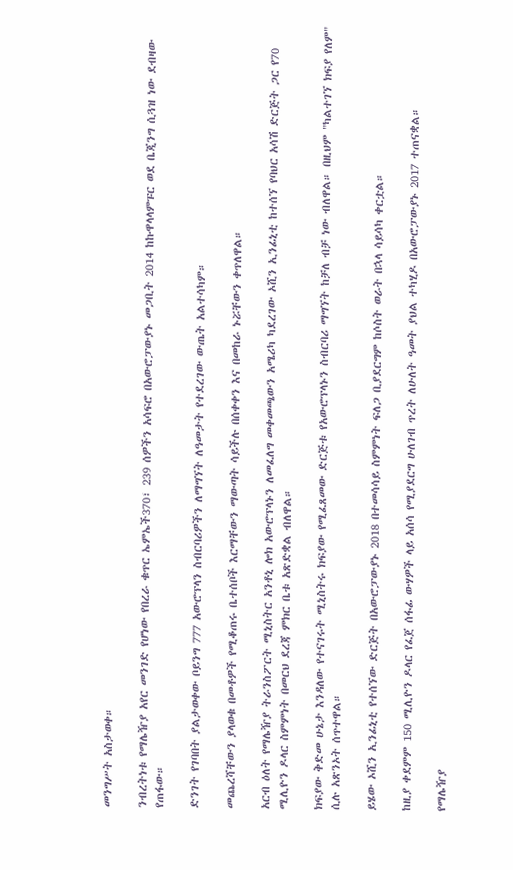መንግሥት አስታወቀ።

ንብረትነቱ የማሌዥያ አየር መንገድ የሆነው የበረራ ቁጥር ኤምኤች370፣ 239 ሰዎችን አሳፍሮ በአውሮፓውያኑ መጋቢት 2014 ከኩዋላላምፑር ወደ ቤጂንግ ሲጓዝ ነው ደብዛው የጠፋው።

ድንገት የገባበት ያልታወቀው ቦይንግ 777 አውሮፕላን ስብርባሪዎችን ለማግኘት ለዓመታት የተደረገው ውጤት አልተሳካም።

መጨረሻቸውን ያላወቁ በመቶዎች የሚቆጠሩ ቤተሰቦች እርማቸውን ማውጣት ሳይችሉ በሰቀቀን እና በመከራ ኑሯቸውን ቀጥለዋል።

አርብ ዕለት የማሌዥያ ትራንስፖርት ሚኒስትር አንቶኒ ሎክ አውሮፕላኑን ለመፈለግ መቀመጫውን አሜሪካ ካደረገው ኦሺን ኢንፊኒቲ ከተሰኘ የባህር አሳሽ ድርጅት ጋር የ70 ሚሊዮን ዶላር ስምምነት በመርህ ደረጃ ምክር ቤቱ አጽድቋል ብለዋል።

ክፍያው ቅድመ ሁኔታ እንዳለው የተናገሩት ሚኒስትሩ ክፍያው የሚፈጸመው ድርጅቱ የአውሮፕላኑን ስብርባሪ ማግኘት ከቻለ ብቻ ነው ብለዋል። በዚህም "ካልተገኘ ክፍያ የለም" ሲሉ አጽንኦት ሰጥተዋል።

ይሄው ኦሺን ኢንፊኒቲ የተሰኘው ድርጅት በአውሮፓውያኑ 2018 በተመሳሳይ ስምምነት ፍለጋ ቢያደርግም ከሶስት ወራት በኋላ ሳይሳካ ቀርቷል።

ከዚያ ቀደምም 150 ሚሊዮን ዶላር የፈጀ ሰፋፊ ውሃዎች ላይ አሰሳ የሚያደርግ ሁለገብ ጥረት ለሁለት ዓመት ያህል ተካሂዶ በአውሮፓውያኑ 2017 ተጠናቋል።

የማሌዥያ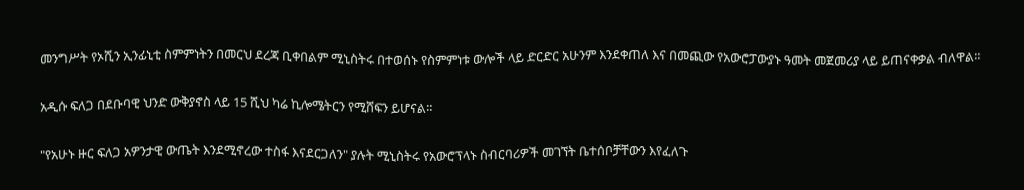መንግሥት የኦሺን ኢንፊኒቲ ስምምነትን በመርህ ደረጃ ቢቀበልም ሚኒስትሩ በተወሰኑ የስምምነቱ ውሎች ላይ ድርድር አሁንም እንደቀጠለ እና በመጪው የአውሮፓውያኑ ዓመት መጀመሪያ ላይ ይጠናቀቃል ብለዋል።

አዲሱ ፍለጋ በደቡባዊ ህንድ ውቅያኖስ ላይ 15 ሺህ ካሬ ኪሎሜትርን የሚሸፍን ይሆናል።

"የአሁኑ ዙር ፍለጋ አዎንታዊ ውጤት እንደሚኖረው ተስፋ እናደርጋለን" ያሉት ሚኒስትሩ የአውሮፕላኑ ስብርባሪዎች መገኘት ቤተሰቦቻቸውን እየፈለጉ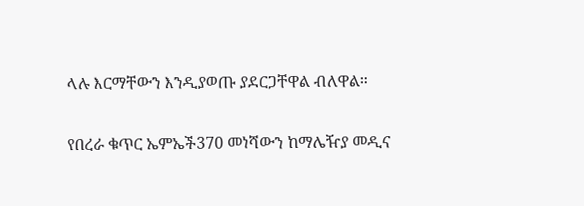ላሉ እርማቸውን እንዲያወጡ ያደርጋቸዋል ብለዋል።

የበረራ ቁጥር ኤምኤች370 መነሻውን ከማሌዥያ መዲና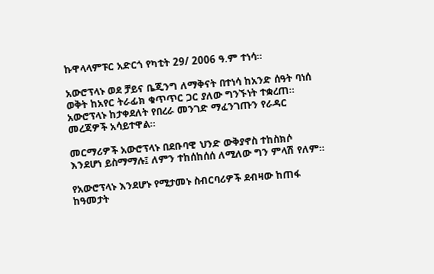ኩዋላላምፑር አድርጎ የካቲት 29/ 2006 ዓ.ም ተነሳ።

አውሮፕላኑ ወደ ቻይና ቤጂንግ ለማቅናት በተነሳ ከአንድ ሰዓት ባነሰ ወቅት ከአየር ትራፊክ ቁጥጥር ጋር ያለው ግንኙነት ተቋረጠ። አውሮፕላኑ ከታቀደለት የበረራ መንገድ ማፈንገጡን የራዳር መረጃዎች አሳይተዋል።

መርማሪዎች አውሮፕላኑ በደቡባዊ ህንድ ውቅያኖስ ተከስክሶ እንደሆነ ይስማማሉ፤ ለምን ተከሰከሰሰ ለሚለው ግን ምላሽ የለም።

የአውሮፕላኑ እንደሆኑ የሚታመኑ ስብርባሪዎች ደብዛው ከጠፋ ከዓመታት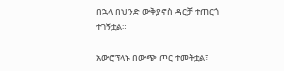በኋላ በህንድ ውቅያኖስ ዳርቻ ተጠርጎ ተገኝቷል።

አውሮፕላኑ በውጭ ጦር ተመትቷል፣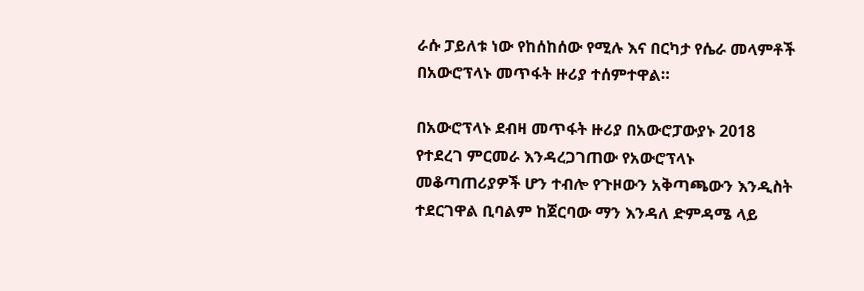ራሱ ፓይለቱ ነው የከሰከሰው የሚሉ እና በርካታ የሴራ መላምቶች በአውሮፕላኑ መጥፋት ዙሪያ ተሰምተዋል።

በአውሮፕላኑ ደብዛ መጥፋት ዙሪያ በአውሮፓውያኑ 2018 የተደረገ ምርመራ እንዳረጋገጠው የአውሮፕላኑ መቆጣጠሪያዎች ሆን ተብሎ የጉዞውን አቅጣጫውን እንዲስት ተደርገዋል ቢባልም ከጀርባው ማን እንዳለ ድምዳሜ ላይ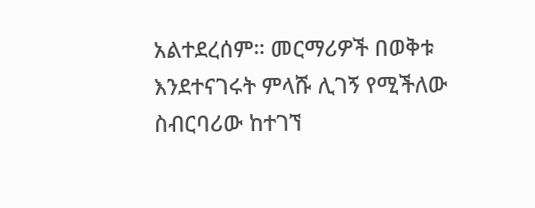አልተደረሰም። መርማሪዎች በወቅቱ እንደተናገሩት ምላሹ ሊገኝ የሚችለው ስብርባሪው ከተገኘ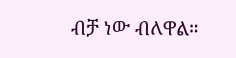ብቻ ነው ብለዋል።